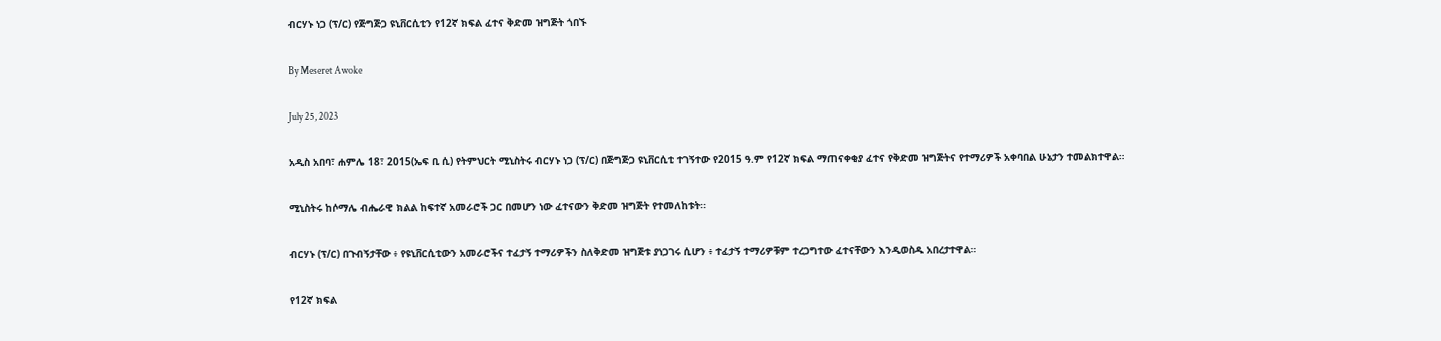ብርሃኑ ነጋ (ፕ/ር) የጅግጅጋ ዩኒቨርሲቲን የ12ኛ ክፍል ፈተና ቅድመ ዝግጅት ጎበኙ

By Meseret Awoke

July 25, 2023

አዲስ አበባ፣ ሐምሌ 18፣ 2015(ኤፍ ቢ ሲ) የትምህርት ሚኒስትሩ ብርሃኑ ነጋ (ፕ/ር) በጅግጅጋ ዩኒቨርሲቲ ተገኝተው የ2015 ዓ.ም የ12ኛ ክፍል ማጠናቀቂያ ፈተና የቅድመ ዝግጅትና የተማሪዎች አቀባበል ሁኔታን ተመልክተዋል።

ሚኒስትሩ ከሶማሌ ብሔራዊ ክልል ከፍተኛ አመራሮች ጋር በመሆን ነው ፈተናውን ቅድመ ዝግጅት የተመለከቱት፡፡

ብርሃኑ (ፕ/ር) በጉብኝታቸው ፥ የዩኒቨርሲቲውን አመራሮችና ተፈታኝ ተማሪዎችን ስለቅድመ ዝግጅቱ ያነጋገሩ ሲሆን ፥ ተፈታኝ ተማሪዎቹም ተረጋግተው ፈተናቸውን እንዲወስዱ አበረታተዋል።

የ12ኛ ክፍል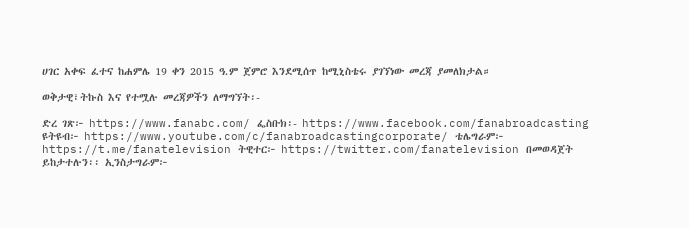ሀገር አቀፍ ፈተና ከሐምሌ 19 ቀን 2015 ዓ.ም ጀምሮ እንደሚሰጥ ከሚኒስቴሩ ያገኘነው መረጃ ያመለክታል።

ወቅታዊ፣ትኩስ እና የተሟሉ መረጃዎችን ለማግኘት፡-

ድረ ገጽ፦ https://www.fanabc.com/ ፌስቡክ፡- https://www.facebook.com/fanabroadcasting ዩትዩብ፦ https://www.youtube.com/c/fanabroadcastingcorporate/ ቴሌግራም፦ https://t.me/fanatelevision ትዊተር፦ https://twitter.com/fanatelevision በመወዳጀት ይከታተሉን፡፡ ኢንስታግራም፦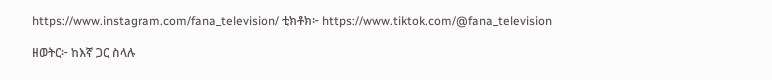https://www.instagram.com/fana_television/ ቲክቶክ፦ https://www.tiktok.com/@fana_television

ዘወትር፦ ከእኛ ጋር ስላሉ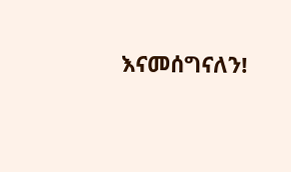እናመሰግናለን!